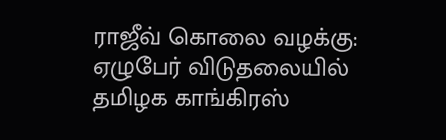ராஜீவ் கொலை வழக்கு: ஏழுபேர் விடுதலையில் தமிழக காங்கிரஸ்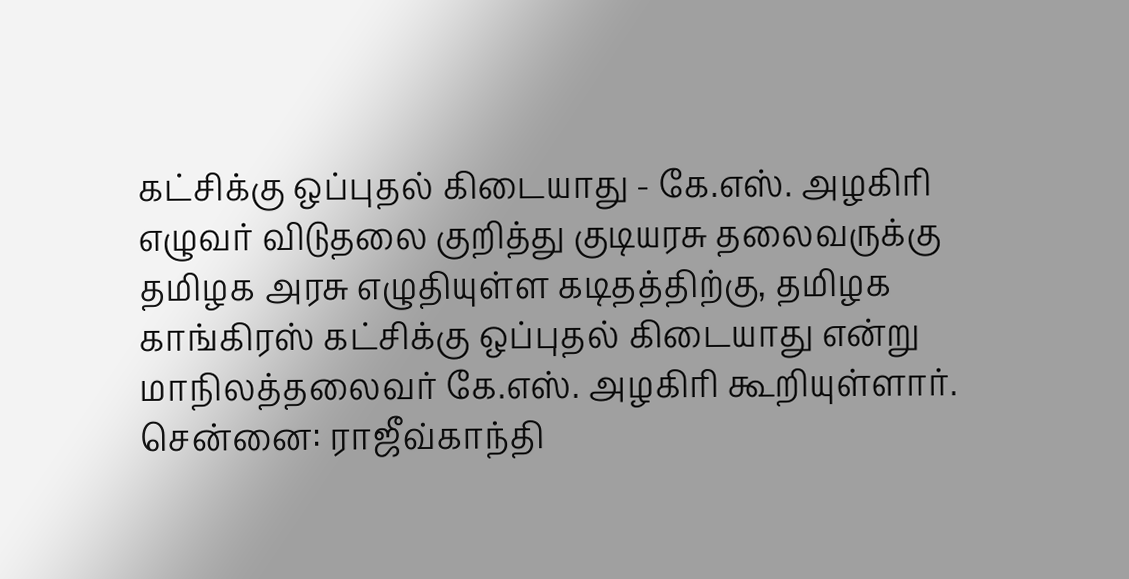கட்சிக்கு ஒப்புதல் கிடையாது - கே.எஸ். அழகிரி
எழுவர் விடுதலை குறித்து குடியரசு தலைவருக்கு தமிழக அரசு எழுதியுள்ள கடிதத்திற்கு, தமிழக காங்கிரஸ் கட்சிக்கு ஒப்புதல் கிடையாது என்று மாநிலத்தலைவர் கே.எஸ். அழகிரி கூறியுள்ளார்.
சென்னை: ராஜீவ்காந்தி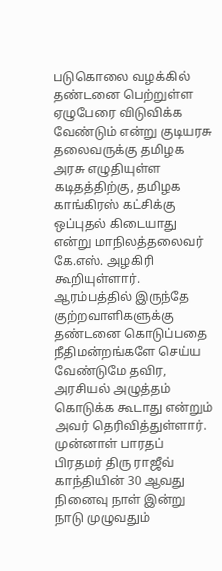படுகொலை வழக்கில் தண்டனை பெற்றுள்ள ஏழுபேரை விடுவிக்க வேண்டும் என்று குடியரசு தலைவருக்கு தமிழக அரசு எழுதியுள்ள கடிதத்திற்கு, தமிழக காங்கிரஸ் கட்சிக்கு ஒப்புதல் கிடையாது என்று மாநிலத்தலைவர் கே.எஸ். அழகிரி கூறியுள்ளார். ஆரம்பத்தில் இருந்தே குற்றவாளிகளுக்கு தண்டனை கொடுப்பதை நீதிமன்றங்களே செய்ய வேண்டுமே தவிர, அரசியல் அழுத்தம் கொடுக்க கூடாது என்றும் அவர் தெரிவித்துள்ளார்.
முன்னாள் பாரதப் பிரதமர் திரு ராஜீவ் காந்தியின் 30 ஆவது நினைவு நாள் இன்று நாடு முழுவதும்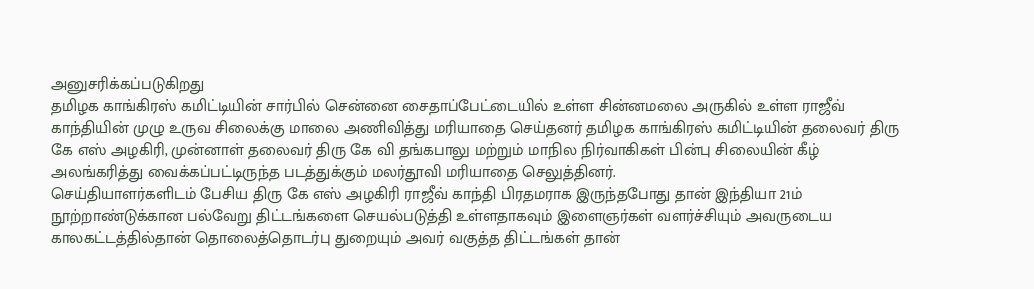அனுசரிக்கப்படுகிறது
தமிழக காங்கிரஸ் கமிட்டியின் சார்பில் சென்னை சைதாப்பேட்டையில் உள்ள சின்னமலை அருகில் உள்ள ராஜீவ் காந்தியின் முழு உருவ சிலைக்கு மாலை அணிவித்து மரியாதை செய்தனர் தமிழக காங்கிரஸ் கமிட்டியின் தலைவர் திரு கே எஸ் அழகிரி, முன்னாள் தலைவர் திரு கே வி தங்கபாலு மற்றும் மாநில நிர்வாகிகள் பின்பு சிலையின் கீழ் அலங்கரித்து வைக்கப்பட்டிருந்த படத்துக்கும் மலர்தூவி மரியாதை செலுத்தினர்.
செய்தியாளர்களிடம் பேசிய திரு கே எஸ் அழகிரி ராஜீவ் காந்தி பிரதமராக இருந்தபோது தான் இந்தியா 21ம் நூற்றாண்டுக்கான பல்வேறு திட்டங்களை செயல்படுத்தி உள்ளதாகவும் இளைஞர்கள் வளர்ச்சியும் அவருடைய காலகட்டத்தில்தான் தொலைத்தொடர்பு துறையும் அவர் வகுத்த திட்டங்கள் தான்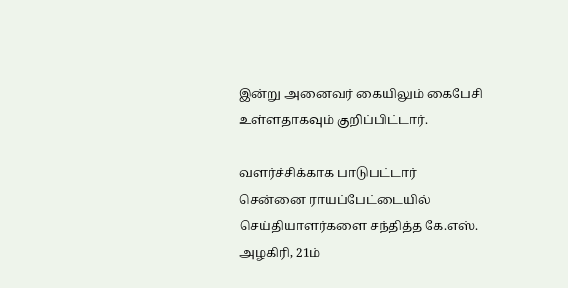இன்று அனைவர் கையிலும் கைபேசி உள்ளதாகவும் குறிப்பிட்டார்.

வளர்ச்சிக்காக பாடுபட்டார்
சென்னை ராயப்பேட்டையில் செய்தியாளர்களை சந்தித்த கே.எஸ். அழகிரி, 21ம்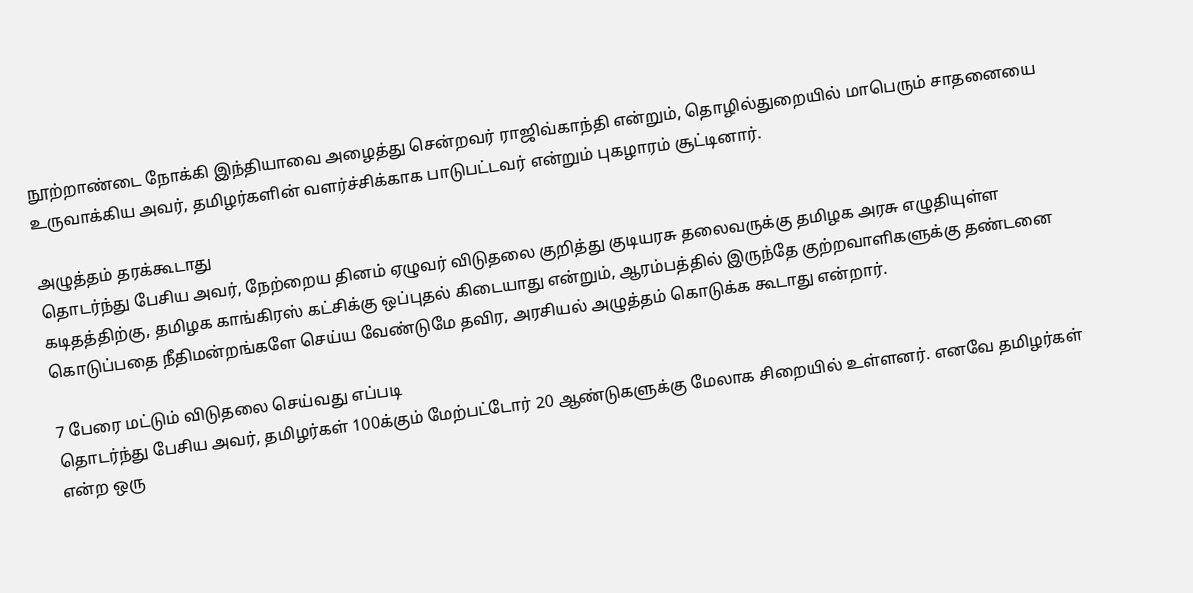நூற்றாண்டை நோக்கி இந்தியாவை அழைத்து சென்றவர் ராஜிவ்காந்தி என்றும், தொழில்துறையில் மாபெரும் சாதனையை உருவாக்கிய அவர், தமிழர்களின் வளர்ச்சிக்காக பாடுபட்டவர் என்றும் புகழாரம் சூட்டினார்.

அழுத்தம் தரக்கூடாது
தொடர்ந்து பேசிய அவர், நேற்றைய தினம் ஏழுவர் விடுதலை குறித்து குடியரசு தலைவருக்கு தமிழக அரசு எழுதியுள்ள கடிதத்திற்கு, தமிழக காங்கிரஸ் கட்சிக்கு ஒப்புதல் கிடையாது என்றும், ஆரம்பத்தில் இருந்தே குற்றவாளிகளுக்கு தண்டனை கொடுப்பதை நீதிமன்றங்களே செய்ய வேண்டுமே தவிர, அரசியல் அழுத்தம் கொடுக்க கூடாது என்றார்.

7 பேரை மட்டும் விடுதலை செய்வது எப்படி
தொடர்ந்து பேசிய அவர், தமிழர்கள் 100க்கும் மேற்பட்டோர் 20 ஆண்டுகளுக்கு மேலாக சிறையில் உள்ளனர். எனவே தமிழர்கள் என்ற ஒரு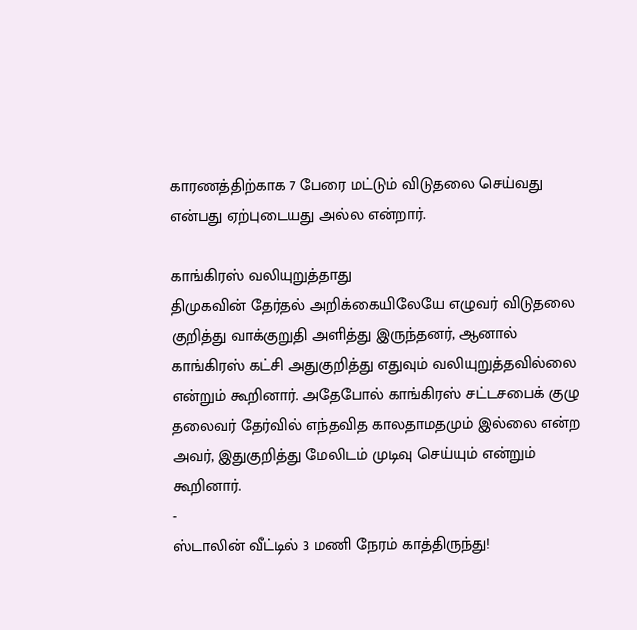காரணத்திற்காக 7 பேரை மட்டும் விடுதலை செய்வது என்பது ஏற்புடையது அல்ல என்றார்.

காங்கிரஸ் வலியுறுத்தாது
திமுகவின் தேர்தல் அறிக்கையிலேயே எழுவர் விடுதலை குறித்து வாக்குறுதி அளித்து இருந்தனர், ஆனால் காங்கிரஸ் கட்சி அதுகுறித்து எதுவும் வலியுறுத்தவில்லை என்றும் கூறினார். அதேபோல் காங்கிரஸ் சட்டசபைக் குழு தலைவர் தேர்வில் எந்தவித காலதாமதமும் இல்லை என்ற அவர், இதுகுறித்து மேலிடம் முடிவு செய்யும் என்றும் கூறினார்.
-
ஸ்டாலின் வீட்டில் 3 மணி நேரம் காத்திருந்து!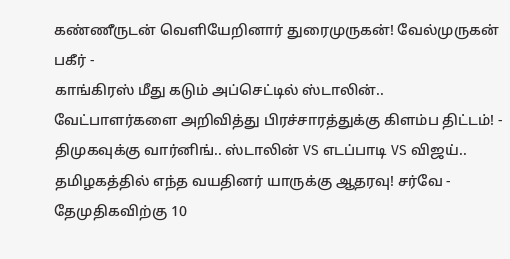கண்ணீருடன் வெளியேறினார் துரைமுருகன்! வேல்முருகன் பகீர் -
காங்கிரஸ் மீது கடும் அப்செட்டில் ஸ்டாலின்.. வேட்பாளர்களை அறிவித்து பிரச்சாரத்துக்கு கிளம்ப திட்டம்! -
திமுகவுக்கு வார்னிங்.. ஸ்டாலின் VS எடப்பாடி VS விஜய்.. தமிழகத்தில் எந்த வயதினர் யாருக்கு ஆதரவு! சர்வே -
தேமுதிகவிற்கு 10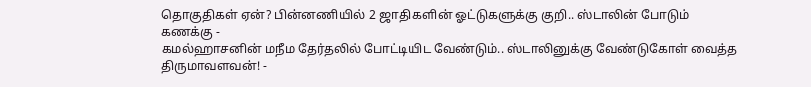தொகுதிகள் ஏன்? பின்னணியில் 2 ஜாதிகளின் ஓட்டுகளுக்கு குறி.. ஸ்டாலின் போடும் கணக்கு -
கமல்ஹாசனின் மநீம தேர்தலில் போட்டியிட வேண்டும்.. ஸ்டாலினுக்கு வேண்டுகோள் வைத்த திருமாவளவன்! -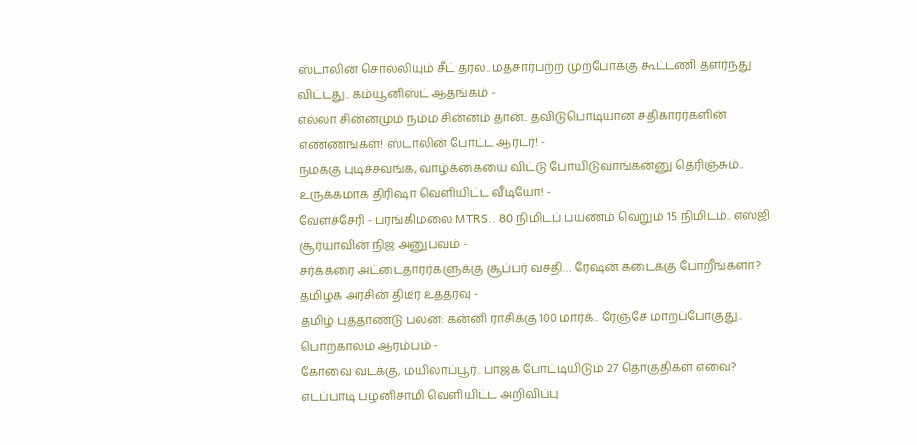ஸ்டாலின் சொல்லியும் சீட் தரல.. மதசார்பற்ற முற்போக்கு கூட்டணி தளர்ந்து விட்டது.. கம்யூனிஸ்ட் ஆதங்கம் -
எல்லா சின்னமும் நம்ம சின்னம் தான்.. தவிடுபொடியான சதிகாரர்களின் எண்ணங்கள்! ஸ்டாலின் போட்ட ஆர்டர்! -
நமக்கு புடிச்சவங்க, வாழ்க்கையை விட்டு போயிடுவாங்கன்னு தெரிஞ்சும்.. உருக்கமாக திரிஷா வெளியிட்ட வீடியோ! -
வேளச்சேரி - பரங்கிமலை MTRS.. 80 நிமிடப் பயணம் வெறும் 15 நிமிடம்.. எஸ்ஜி சூர்யாவின் நிஜ அனுபவம் -
சர்க்கரை அட்டைதாரர்களுக்கு சூப்பர் வசதி… ரேஷன் கடைக்கு போறீங்களா? தமிழக அரசின் திடீர் உத்தரவு -
தமிழ் புத்தாண்டு பலன்: கன்னி ராசிக்கு 100 மார்க்.. ரேஞ்சே மாறப்போகுது.. பொற்காலம் ஆரம்பம் -
கோவை வடக்கு, மயிலாப்பூர்.. பாஜக போட்டியிடும் 27 தொகுதிகள் எவை? எடப்பாடி பழனிசாமி வெளியிட்ட அறிவிப்பு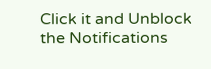Click it and Unblock the Notifications